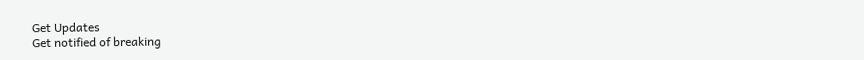Get Updates
Get notified of breaking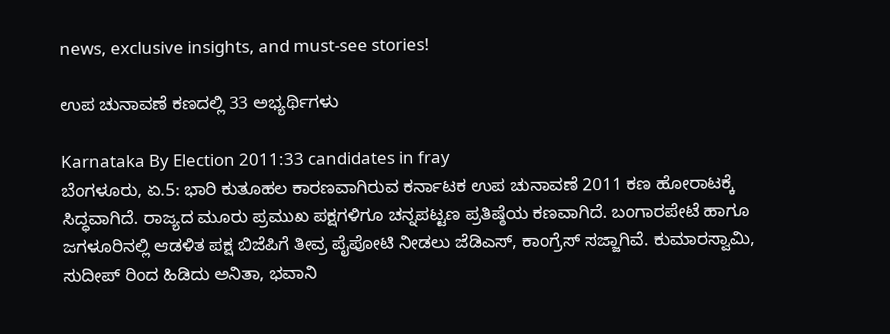news, exclusive insights, and must-see stories!

ಉಪ ಚುನಾವಣೆ ಕಣದಲ್ಲಿ 33 ಅಭ್ಯರ್ಥಿಗಳು

Karnataka By Election 2011:33 candidates in fray
ಬೆಂಗಳೂರು, ಏ.5: ಭಾರಿ ಕುತೂಹಲ ಕಾರಣವಾಗಿರುವ ಕರ್ನಾಟಕ ಉಪ ಚುನಾವಣೆ 2011 ಕಣ ಹೋರಾಟಕ್ಕೆ ಸಿದ್ಧವಾಗಿದೆ. ರಾಜ್ಯದ ಮೂರು ಪ್ರಮುಖ ಪಕ್ಷಗಳಿಗೂ ಚನ್ನಪಟ್ಟಣ ಪ್ರತಿಷ್ಠೆಯ ಕಣವಾಗಿದೆ. ಬಂಗಾರಪೇಟೆ ಹಾಗೂ ಜಗಳೂರಿನಲ್ಲಿ ಆಡಳಿತ ಪಕ್ಷ ಬಿಜೆಪಿಗೆ ತೀವ್ರ ಪೈಪೋಟಿ ನೀಡಲು ಜೆಡಿಎಸ್, ಕಾಂಗ್ರೆಸ್ ಸಜ್ಜಾಗಿವೆ. ಕುಮಾರಸ್ವಾಮಿ, ಸುದೀಪ್ ರಿಂದ ಹಿಡಿದು ಅನಿತಾ, ಭವಾನಿ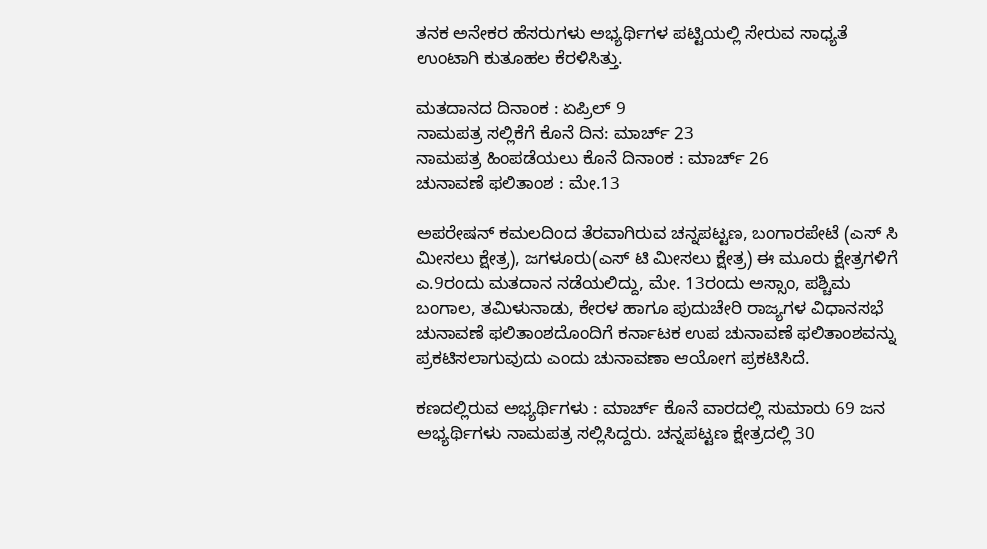ತನಕ ಅನೇಕರ ಹೆಸರುಗಳು ಅಭ್ಯರ್ಥಿಗಳ ಪಟ್ಟಿಯಲ್ಲಿ ಸೇರುವ ಸಾಧ್ಯತೆ ಉಂಟಾಗಿ ಕುತೂಹಲ ಕೆರಳಿಸಿತ್ತು.

ಮತದಾನದ ದಿನಾಂಕ : ಏಪ್ರಿಲ್ 9
ನಾಮಪತ್ರ ಸಲ್ಲಿಕೆಗೆ ಕೊನೆ ದಿನ: ಮಾರ್ಚ್ 23
ನಾಮಪತ್ರ ಹಿಂಪಡೆಯಲು ಕೊನೆ ದಿನಾಂಕ : ಮಾರ್ಚ್ 26
ಚುನಾವಣೆ ಫಲಿತಾಂಶ : ಮೇ.13

ಅಪರೇಷನ್ ಕಮಲದಿಂದ ತೆರವಾಗಿರುವ ಚನ್ನಪಟ್ಟಣ, ಬಂಗಾರಪೇಟೆ (ಎಸ್ ಸಿ ಮೀಸಲು ಕ್ಷೇತ್ರ), ಜಗಳೂರು(ಎಸ್ ಟಿ ಮೀಸಲು ಕ್ಷೇತ್ರ) ಈ ಮೂರು ಕ್ಷೇತ್ರಗಳಿಗೆ ಎ.9ರಂದು ಮತದಾನ ನಡೆಯಲಿದ್ದು, ಮೇ. 13ರಂದು ಅಸ್ಸಾಂ, ಪಶ್ಚಿಮ ಬಂಗಾಲ, ತಮಿಳುನಾಡು, ಕೇರಳ ಹಾಗೂ ಪುದುಚೇರಿ ರಾಜ್ಯಗಳ ವಿಧಾನಸಭೆ ಚುನಾವಣೆ ಫಲಿತಾಂಶದೊಂದಿಗೆ ಕರ್ನಾಟಕ ಉಪ ಚುನಾವಣೆ ಫಲಿತಾಂಶವನ್ನು ಪ್ರಕಟಿಸಲಾಗುವುದು ಎಂದು ಚುನಾವಣಾ ಆಯೋಗ ಪ್ರಕಟಿಸಿದೆ.

ಕಣದಲ್ಲಿರುವ ಅಭ್ಯರ್ಥಿಗಳು : ಮಾರ್ಚ್ ಕೊನೆ ವಾರದಲ್ಲಿ ಸುಮಾರು 69 ಜನ ಅಭ್ಯರ್ಥಿಗಳು ನಾಮಪತ್ರ ಸಲ್ಲಿಸಿದ್ದರು. ಚನ್ನಪಟ್ಟಣ ಕ್ಷೇತ್ರದಲ್ಲಿ 30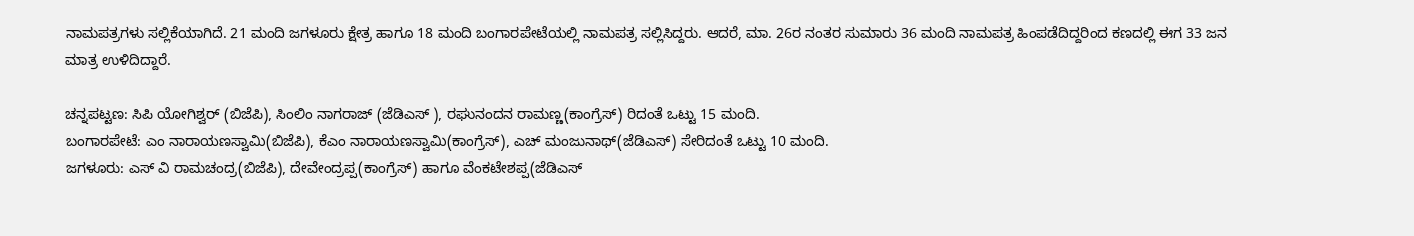ನಾಮಪತ್ರಗಳು ಸಲ್ಲಿಕೆಯಾಗಿದೆ. 21 ಮಂದಿ ಜಗಳೂರು ಕ್ಷೇತ್ರ ಹಾಗೂ 18 ಮಂದಿ ಬಂಗಾರಪೇಟೆಯಲ್ಲಿ ನಾಮಪತ್ರ ಸಲ್ಲಿಸಿದ್ದರು. ಆದರೆ, ಮಾ. 26ರ ನಂತರ ಸುಮಾರು 36 ಮಂದಿ ನಾಮಪತ್ರ ಹಿಂಪಡೆದಿದ್ದರಿಂದ ಕಣದಲ್ಲಿ ಈಗ 33 ಜನ ಮಾತ್ರ ಉಳಿದಿದ್ದಾರೆ.

ಚನ್ನಪಟ್ಟಣ: ಸಿಪಿ ಯೋಗಿಶ್ವರ್ (ಬಿಜೆಪಿ), ಸಿಂಲಿಂ ನಾಗರಾಜ್ (ಜೆಡಿಎಸ್ ), ರಘುನಂದನ ರಾಮಣ್ಣ(ಕಾಂಗ್ರೆಸ್) ರಿದಂತೆ ಒಟ್ಟು 15 ಮಂದಿ.
ಬಂಗಾರಪೇಟೆ: ಎಂ ನಾರಾಯಣಸ್ವಾಮಿ(ಬಿಜೆಪಿ), ಕೆಎಂ ನಾರಾಯಣಸ್ವಾಮಿ(ಕಾಂಗ್ರೆಸ್), ಎಚ್ ಮಂಜುನಾಥ್(ಜೆಡಿಎಸ್) ಸೇರಿದಂತೆ ಒಟ್ಟು 10 ಮಂದಿ.
ಜಗಳೂರು: ಎಸ್ ವಿ ರಾಮಚಂದ್ರ(ಬಿಜೆಪಿ), ದೇವೇಂದ್ರಪ್ಪ(ಕಾಂಗ್ರೆಸ್) ಹಾಗೂ ವೆಂಕಟೇಶಪ್ಪ(ಜೆಡಿಎಸ್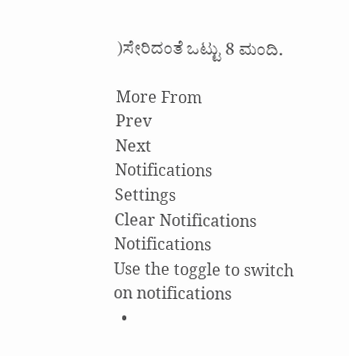)ಸೇರಿದಂತೆ ಒಟ್ಟು 8 ಮಂದಿ.

More From
Prev
Next
Notifications
Settings
Clear Notifications
Notifications
Use the toggle to switch on notifications
  •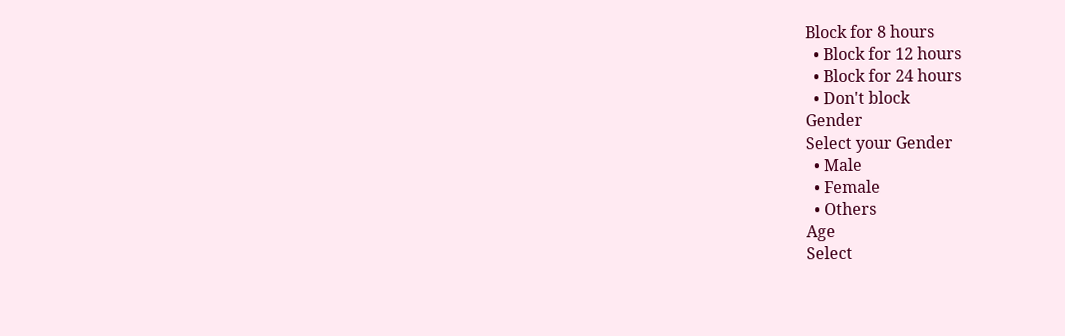Block for 8 hours
  • Block for 12 hours
  • Block for 24 hours
  • Don't block
Gender
Select your Gender
  • Male
  • Female
  • Others
Age
Select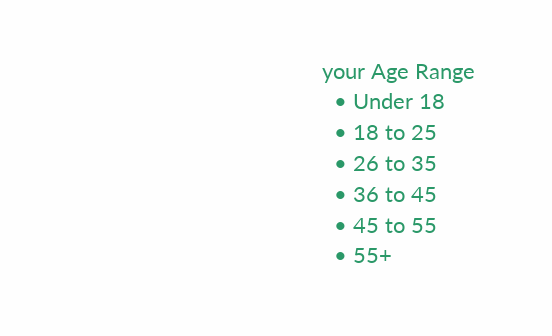your Age Range
  • Under 18
  • 18 to 25
  • 26 to 35
  • 36 to 45
  • 45 to 55
  • 55+